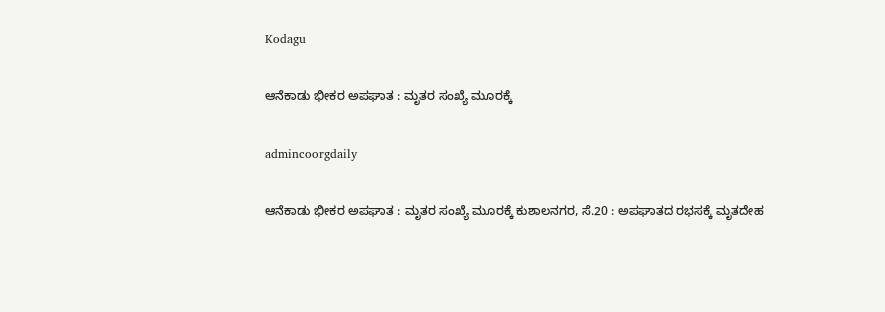Kodagu

ಆನೆಕಾಡು ಭೀಕರ ಅಪಘಾತ : ಮೃತರ ಸಂಖ್ಯೆ ಮೂರಕ್ಕೆ

admincoorgdaily

ಆನೆಕಾಡು ಭೀಕರ ಅಪಘಾತ : ಮೃತರ ಸಂಖ್ಯೆ ಮೂರಕ್ಕೆ ಕುಶಾಲನಗರ, ಸೆ.20 : ಅಪಘಾತದ ರಭಸಕ್ಕೆ ಮೃತದೇಹ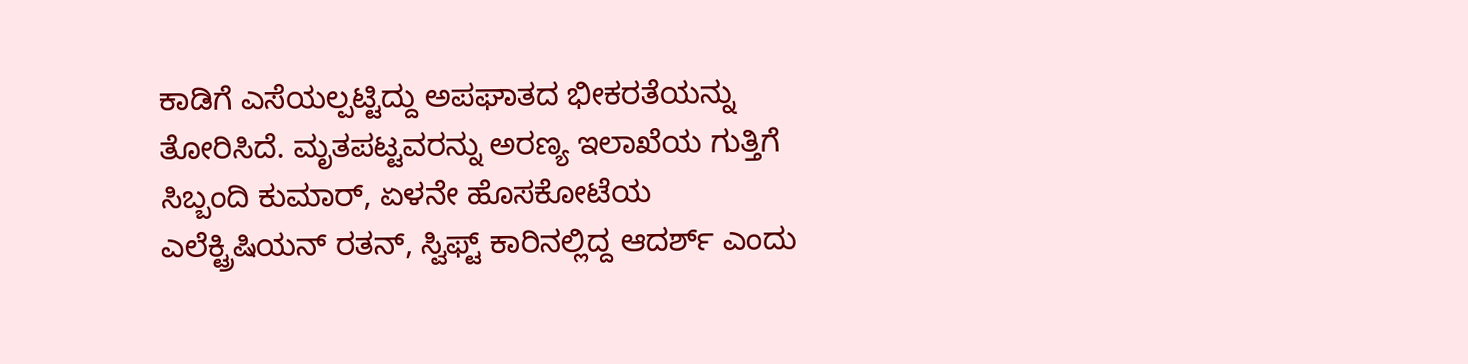ಕಾಡಿಗೆ ಎಸೆಯಲ್ಪಟ್ಟಿದ್ದು ಅಪಘಾತದ ಭೀಕರತೆಯನ್ನು ತೋರಿಸಿದೆ. ಮೃತಪಟ್ಟವರನ್ನು ಅರಣ್ಯ ಇಲಾಖೆಯ ಗುತ್ತಿಗೆ ಸಿಬ್ಬಂದಿ ಕುಮಾರ್, ಏಳನೇ ಹೊಸಕೋಟೆಯ ಎಲೆಕ್ಟ್ರಿಷಿಯನ್ ರತನ್, ಸ್ವಿಫ್ಟ್ ಕಾರಿನಲ್ಲಿದ್ದ ಆದರ್ಶ್ ಎಂದು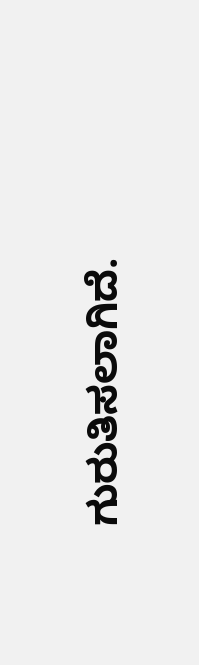ಗುರುತಿಸಲಾಗಿದೆ.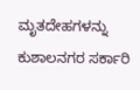ಮೃತದೇಹಗಳನ್ನು ಕುಶಾಲನಗರ ಸರ್ಕಾರಿ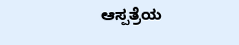ಆಸ್ಪತ್ರೆಯ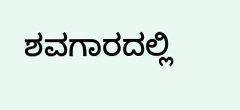ಶವಗಾರದಲ್ಲಿ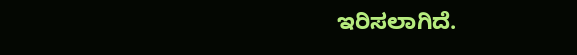ಇರಿಸಲಾಗಿದೆ.